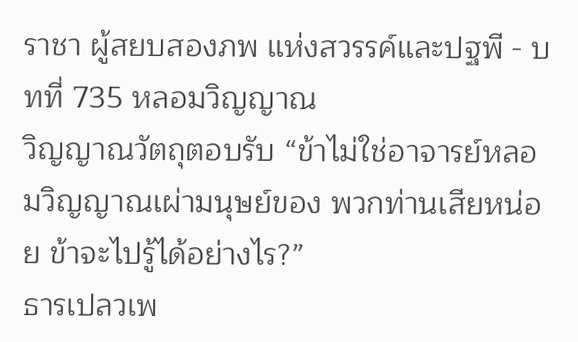ราชา ผู้สยบสองภพ แห่งสวรรค์และปฐพี - บทที่ 735 หลอมวิญญาณ
วิญญาณวัตถุตอบรับ “ข้าไม่ใช่อาจารย์หลอมวิญญาณเผ่ามนุษย์ของ พวกท่านเสียหน่อย ข้าจะไปรู้ได้อย่างไร?”
ธารเปลวเพ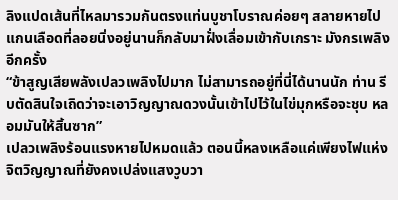ลิงแปดเส้นที่ไหลมารวมกันตรงแท่นบูชาโบราณค่อยๆ สลายหายไป แกนเลือดที่ลอยนิ่งอยู่นานก็กลับมาฝั่งเลื่อมเข้ากับเกราะ มังกรเพลิงอีกครั้ง
“ข้าสูญเสียพลังเปลวเพลิงไปมาก ไม่สามารถอยู่ที่นี่ได้นานนัก ท่าน รีบตัดสินใจเถิดว่าจะเอาวิญญาณดวงนั้นเข้าไปไว้ในไข่มุกหรือจะชุบ หลอมมันให้สิ้นซาก”
เปลวเพลิงร้อนแรงหายไปหมดแล้ว ตอนนี้หลงเหลือแค่เพียงไฟแห่ง จิตวิญญาณที่ยังคงเปล่งแสงวูบวา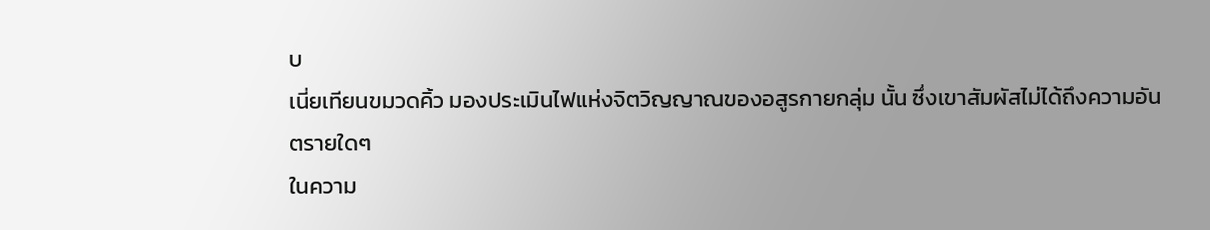บ
เนี่ยเทียนขมวดคิ้ว มองประเมินไฟแห่งจิตวิญญาณของอสูรกายกลุ่ม นั้น ซึ่งเขาสัมผัสไม่ได้ถึงความอันตรายใดๆ
ในความ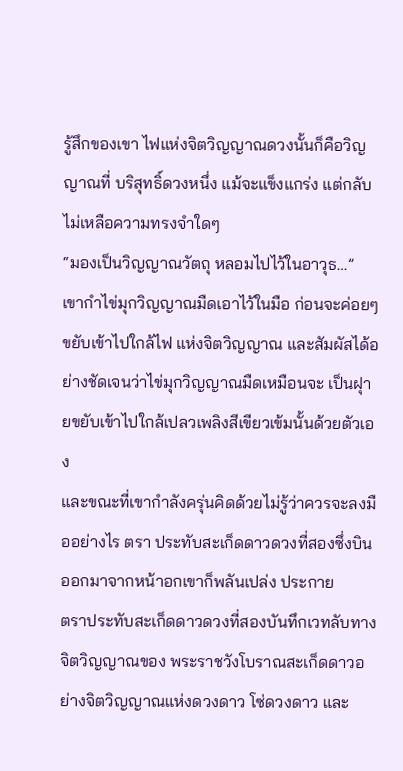รู้สึกของเขา ไฟแห่งจิตวิญญาณดวงนั้นก็คือวิญญาณที่ บริสุทธิ์ดวงหนึ่ง แม้จะแข็งแกร่ง แต่กลับไม่เหลือความทรงจำใดๆ
“มองเป็นวิญญาณวัตถุ หลอมไปไว้ในอาวุธ…”
เขากำไข่มุกวิญญาณมืดเอาไว้ในมือ ก่อนจะค่อยๆ ขยับเข้าไปใกล้ไฟ แห่งจิตวิญญาณ และสัมผัสได้อย่างชัดเจนว่าไข่มุกวิญญาณมืดเหมือนจะ เป็นฝุายขยับเข้าไปใกล้เปลวเพลิงสีเขียวเข้มนั้นด้วยตัวเอง
และขณะที่เขากำลังครุ่นคิดด้วยไม่รู้ว่าควรจะลงมืออย่างไร ตรา ประทับสะเก็ดดาวดวงที่สองซึ่งบินออกมาจากหน้าอกเขาก็พลันเปล่ง ประกาย
ตราประทับสะเก็ดดาวดวงที่สองบันทึกเวทลับทางจิตวิญญาณของ พระราชวังโบราณสะเก็ดดาวอย่างจิตวิญญาณแห่งดวงดาว โซ่ดวงดาว และ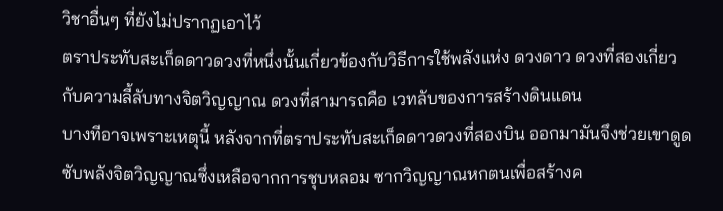วิชาอื่นๆ ที่ยังไม่ปรากฏเอาไว้
ตราประทับสะเก็ดดาวดวงที่หนึ่งนั้นเกี่ยวข้องกับวิธีการใช้พลังแห่ง ดวงดาว ดวงที่สองเกี่ยวกับความลี้ลับทางจิตวิญญาณ ดวงที่สามารถคือ เวทลับของการสร้างดินแดน
บางทีอาจเพราะเหตุนี้ หลังจากที่ตราประทับสะเก็ดดาวดวงที่สองบิน ออกมามันจึงช่วยเขาดูดซับพลังจิตวิญญาณซึ่งเหลือจากการชุบหลอม ซากวิญญาณหกตนเพื่อสร้างค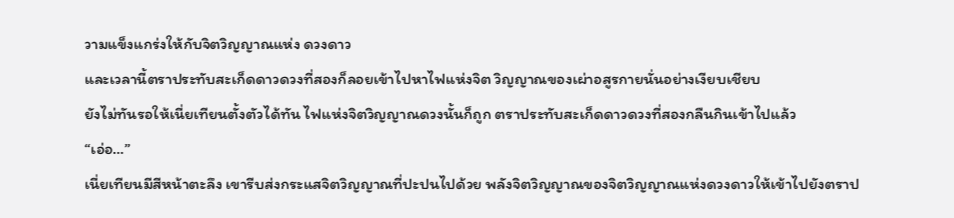วามแข็งแกร่งให้กับจิตวิญญาณแห่ง ดวงดาว
และเวลานี้ตราประทับสะเก็ดดาวดวงที่สองก็ลอยเข้าไปหาไฟแห่งจิต วิญญาณของเผ่าอสูรกายนั่นอย่างเงียบเชียบ
ยังไม่ทันรอให้เนี่ยเทียนตั้งตัวได้ทัน ไฟแห่งจิตวิญญาณดวงนั้นก็ถูก ตราประทับสะเก็ดดาวดวงที่สองกลืนกินเข้าไปแล้ว
“เอ่อ…”
เนี่ยเทียนมีสีหน้าตะลึง เขารีบส่งกระแสจิตวิญญาณที่ปะปนไปด้วย พลังจิตวิญญาณของจิตวิญญาณแห่งดวงดาวให้เข้าไปยังตราป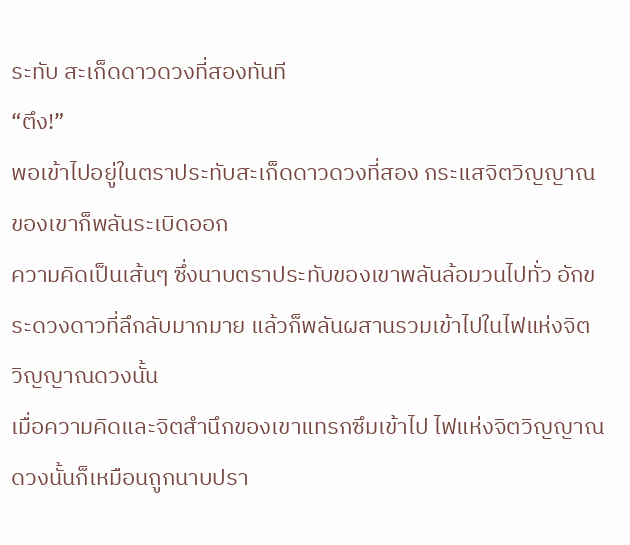ระทับ สะเก็ดดาวดวงที่สองทันที
“ตึง!”
พอเข้าไปอยู่ในตราประทับสะเก็ดดาวดวงที่สอง กระแสจิตวิญญาณ ของเขาก็พลันระเบิดออก
ความคิดเป็นเส้นๆ ซึ่งนาบตราประทับของเขาพลันล้อมวนไปทั่ว อักขระดวงดาวที่ลึกลับมากมาย แล้วก็พลันผสานรวมเข้าไปในไฟแห่งจิต วิญญาณดวงนั้น
เมื่อความคิดและจิตสำนึกของเขาแทรกซึมเข้าไป ไฟแห่งจิตวิญญาณ ดวงนั้นก็เหมือนถูกนาบปรา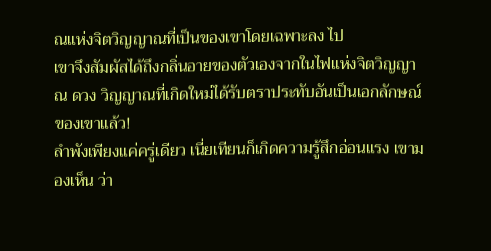ณแห่งจิตวิญญาณที่เป็นของเขาโดยเฉพาะลง ไป
เขาจึงสัมผัสได้ถึงกลิ่นอายของตัวเองจากในไฟแห่งจิตวิญญาณ ดวง วิญญาณที่เกิดใหม่ได้รับตราประทับอันเป็นเอกลักษณ์ของเขาแล้ว!
ลำพังเพียงแค่ครู่เดียว เนี่ยเทียนก็เกิดความรู้สึกอ่อนแรง เขามองเห็น ว่า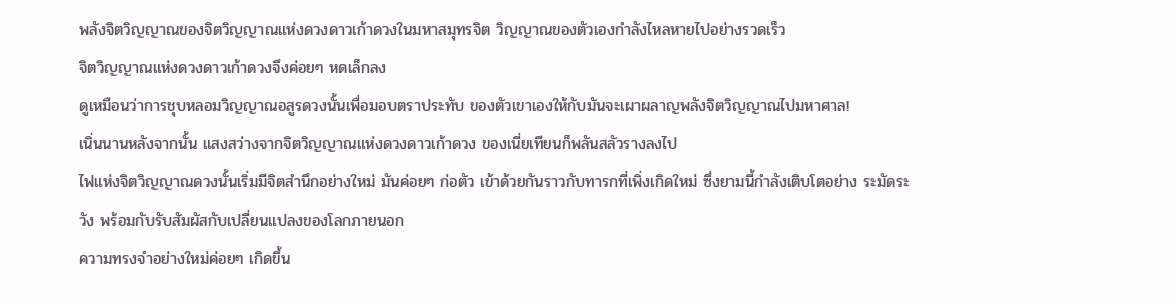พลังจิตวิญญาณของจิตวิญญาณแห่งดวงดาวเก้าดวงในมหาสมุทรจิต วิญญาณของตัวเองกำลังไหลหายไปอย่างรวดเร็ว
จิตวิญญาณแห่งดวงดาวเก้าดวงจึงค่อยๆ หดเล็กลง
ดูเหมือนว่าการชุบหลอมวิญญาณอสูรดวงนั้นเพื่อมอบตราประทับ ของตัวเขาเองให้กับมันจะเผาผลาญพลังจิตวิญญาณไปมหาศาล!
เนิ่นนานหลังจากนั้น แสงสว่างจากจิตวิญญาณแห่งดวงดาวเก้าดวง ของเนี่ยเทียนก็พลันสลัวรางลงไป
ไฟแห่งจิตวิญญาณดวงนั้นเริ่มมีจิตสำนึกอย่างใหม่ มันค่อยๆ ก่อตัว เข้าด้วยกันราวกับทารกที่เพิ่งเกิดใหม่ ซึ่งยามนี้กำลังเติบโตอย่าง ระมัดระวัง พร้อมกับรับสัมผัสกับเปลี่ยนแปลงของโลกภายนอก
ความทรงจำอย่างใหม่ค่อยๆ เกิดขึ้น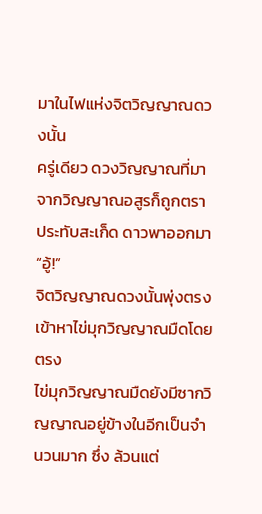มาในไฟแห่งจิตวิญญาณดวงนั้น
ครู่เดียว ดวงวิญญาณที่มาจากวิญญาณอสูรก็ถูกตราประทับสะเก็ด ดาวพาออกมา
“อู้!”
จิตวิญญาณดวงนั้นพุ่งตรงเข้าหาไข่มุกวิญญาณมืดโดยตรง
ไข่มุกวิญญาณมืดยังมีซากวิญญาณอยู่ข้างในอีกเป็นจำนวนมาก ซึ่ง ล้วนแต่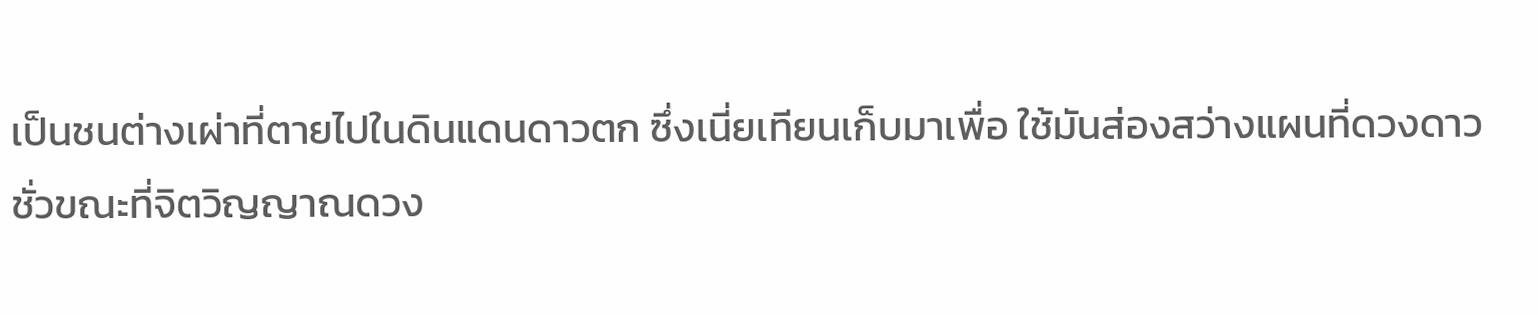เป็นชนต่างเผ่าที่ตายไปในดินแดนดาวตก ซึ่งเนี่ยเทียนเก็บมาเพื่อ ใช้มันส่องสว่างแผนที่ดวงดาว
ชั่วขณะที่จิตวิญญาณดวง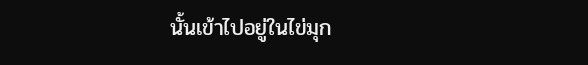นั้นเข้าไปอยู่ในไข่มุก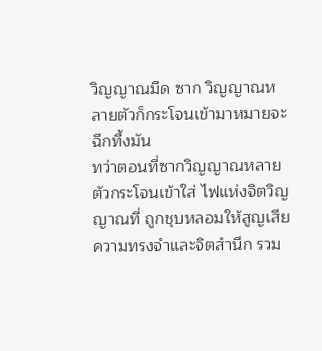วิญญาณมืด ซาก วิญญาณหลายตัวก็กระโจนเข้ามาหมายจะฉีกทึ้งมัน
ทว่าตอนที่ซากวิญญาณหลายตัวกระโจนเข้าใส่ ไฟแห่งจิตวิญญาณที่ ถูกชุบหลอมให้สูญเสียความทรงจำและจิตสำนึก รวม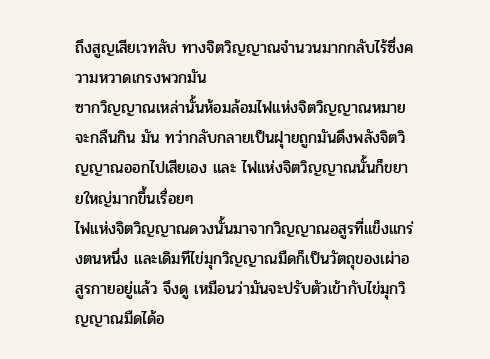ถึงสูญเสียเวทลับ ทางจิตวิญญาณจำนวนมากกลับไร้ซึ่งความหวาดเกรงพวกมัน
ซากวิญญาณเหล่านั้นห้อมล้อมไฟแห่งจิตวิญญาณหมายจะกลืนกิน มัน ทว่ากลับกลายเป็นฝุายถูกมันดึงพลังจิตวิญญาณออกไปเสียเอง และ ไฟแห่งจิตวิญญาณนั้นก็ขยายใหญ่มากขึ้นเรื่อยๆ
ไฟแห่งจิตวิญญาณดวงนั้นมาจากวิญญาณอสูรที่แข็งแกร่งตนหนึ่ง และเดิมทีไข่มุกวิญญาณมืดก็เป็นวัตถุของเผ่าอสูรกายอยู่แล้ว จึงดู เหมือนว่ามันจะปรับตัวเข้ากับไข่มุกวิญญาณมืดได้อ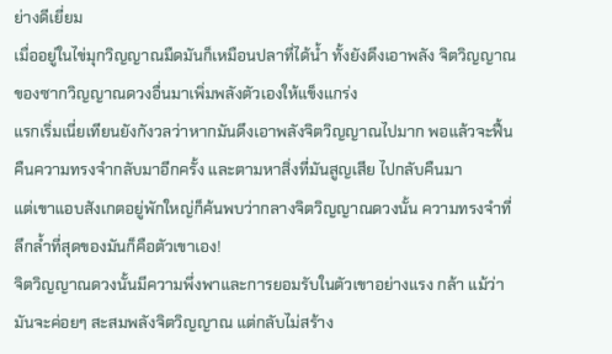ย่างดีเยี่ยม
เมื่ออยู่ในไข่มุกวิญญาณมืดมันก็เหมือนปลาที่ได้น้ำ ทั้งยังดึงเอาพลัง จิตวิญญาณของซากวิญญาณดวงอื่นมาเพิ่มพลังตัวเองให้แข็งแกร่ง
แรกเริ่มเนี่ยเทียนยังกังวลว่าหากมันดึงเอาพลังจิตวิญญาณไปมาก พอแล้วจะฟื้นคืนความทรงจำกลับมาอีกครั้ง และตามหาสิ่งที่มันสูญเสีย ไปกลับคืนมา
แต่เขาแอบสังเกตอยู่พักใหญ่ก็ค้นพบว่ากลางจิตวิญญาณดวงนั้น ความทรงจำที่ลึกล้ำที่สุดของมันก็คือตัวเขาเอง!
จิตวิญญาณดวงนั้นมีความพึ่งพาและการยอมรับในตัวเขาอย่างแรง กล้า แม้ว่ามันจะค่อยๆ สะสมพลังจิตวิญญาณ แต่กลับไม่สร้าง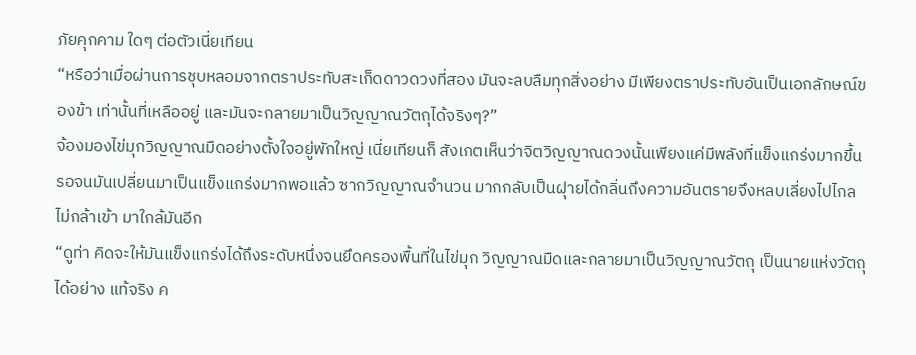ภัยคุกคาม ใดๆ ต่อตัวเนี่ยเทียน
“หรือว่าเมื่อผ่านการชุบหลอมจากตราประทับสะเก็ดดาวดวงที่สอง มันจะลบลืมทุกสิ่งอย่าง มีเพียงตราประทับอันเป็นเอกลักษณ์ของข้า เท่านั้นที่เหลืออยู่ และมันจะกลายมาเป็นวิญญาณวัตถุได้จริงๆ?”
จ้องมองไข่มุกวิญญาณมืดอย่างตั้งใจอยู่พักใหญ่ เนี่ยเทียนก็ สังเกตเห็นว่าจิตวิญญาณดวงนั้นเพียงแค่มีพลังที่แข็งแกร่งมากขึ้น
รอจนมันเปลี่ยนมาเป็นแข็งแกร่งมากพอแล้ว ซากวิญญาณจำนวน มากกลับเป็นฝุายได้กลิ่นถึงความอันตรายจึงหลบเลี่ยงไปไกล ไม่กล้าเข้า มาใกล้มันอีก
“ดูท่า คิดจะให้มันแข็งแกร่งได้ถึงระดับหนึ่งจนยึดครองพื้นที่ในไข่มุก วิญญาณมืดและกลายมาเป็นวิญญาณวัตถุ เป็นนายแห่งวัตถุได้อย่าง แท้จริง ค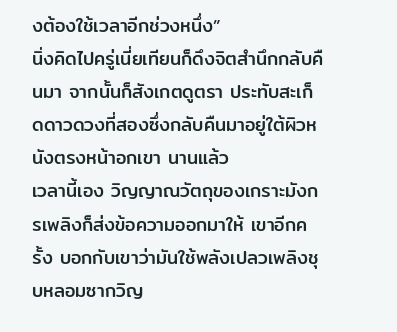งต้องใช้เวลาอีกช่วงหนึ่ง”
นิ่งคิดไปครู่เนี่ยเทียนก็ดึงจิตสำนึกกลับคืนมา จากนั้นก็สังเกตดูตรา ประทับสะเก็ดดาวดวงที่สองซึ่งกลับคืนมาอยู่ใต้ผิวหนังตรงหน้าอกเขา นานแล้ว
เวลานี้เอง วิญญาณวัตถุของเกราะมังกรเพลิงก็ส่งข้อความออกมาให้ เขาอีกครั้ง บอกกับเขาว่ามันใช้พลังเปลวเพลิงชุบหลอมซากวิญ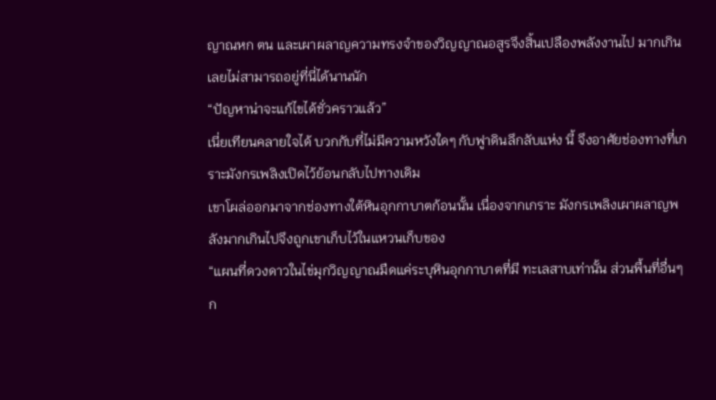ญาณหก ตน และเผาผลาญความทรงจำของวิญญาณอสูรจึงสิ้นเปลืองพลังงานไป มากเกิน เลยไม่สามารถอยู่ที่นี่ได้นานนัก
“ปัญหาน่าจะแก้ไขได้ชั่วคราวแล้ว”
เนี่ยเทียนคลายใจได้ บวกกับที่ไม่มีความหวังใดๆ กับฟูาดินลึกลับแห่ง นี้ จึงอาศัยช่องทางที่เกราะมังกรเพลิงเปิดไว้ย้อนกลับไปทางเดิม
เขาโผล่ออกมาจากช่องทางใต้หินอุกกาบาตก้อนนั้น เนื่องจากเกราะ มังกรเพลิงเผาผลาญพลังมากเกินไปจึงถูกเขาเก็บไว้ในแหวนเก็บของ
“แผนที่ดวงดาวในไข่มุกวิญญาณมืดแค่ระบุหินอุกกาบาตที่มี ทะเลสาบเท่านั้น ส่วนพื้นที่อื่นๆ ก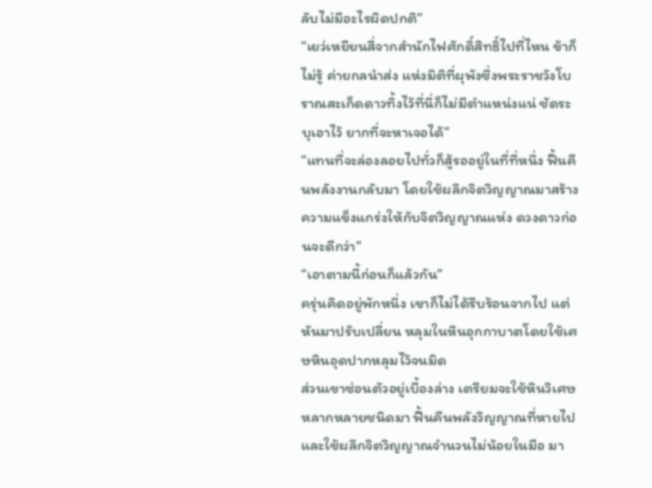ลับไม่มีอะไรผิดปกติ”
“เยว่เหยียนสี่จากสำนักไฟศักดิ์สิทธิ์ไปที่ไหน ข้าก็ไม่รู้ ค่ายกลนำส่ง แห่งมิติที่ผุพังซึ่งพระราชวังโบราณสะเก็ดดาวทิ้งไว้ที่นี่ก็ไม่มีตำแหน่งแน่ ชัดระบุเอาไว้ ยากที่จะหาเจอได้”
“แทนที่จะล่องลอยไปทั่วก็สู้รออยู่ในที่ที่หนึ่ง ฟื้นคืนพลังงานกลับมา โดยใช้ผลึกจิตวิญญาณมาสร้างความแข็งแกร่งให้กับจิตวิญญาณแห่ง ดวงดาวก่อนจะดีกว่า”
“เอาตามนี้ก่อนก็แล้วกัน”
ครุ่นคิดอยู่พักหนึ่ง เขาก็ไม่ได้รีบร้อนจากไป แต่หันมาปรับเปลี่ยน หลุมในหินอุกกาบาตโดยใช้เศษหินอุดปากหลุมไว้จนมิด
ส่วนเขาซ่อนตัวอยู่เบื้องล่าง เตรียมจะใช้หินวิเศษหลากหลายชนิดมา ฟื้นคืนพลังวิญญาณที่หายไป และใช้ผลึกจิตวิญญาณจำนวนไม่น้อยในมือ มา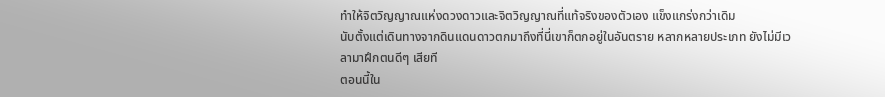ทำให้จิตวิญญาณแห่งดวงดาวและจิตวิญญาณที่แท้จริงของตัวเอง แข็งแกร่งกว่าเดิม
นับตั้งแต่เดินทางจากดินแดนดาวตกมาถึงที่นี่เขาก็ตกอยู่ในอันตราย หลากหลายประเภท ยังไม่มีเวลามาฝึกตนดีๆ เสียที
ตอนนี้ใน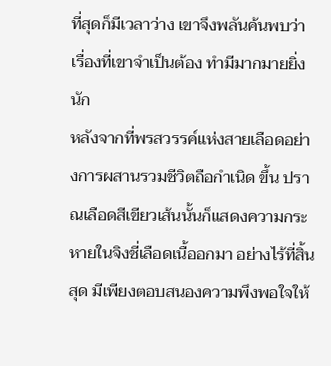ที่สุดก็มีเวลาว่าง เขาจึงพลันค้นพบว่าเรื่องที่เขาจำเป็นต้อง ทำมีมากมายยิ่งนัก
หลังจากที่พรสวรรค์แห่งสายเลือดอย่างการผสานรวมชีวิตถือกำเนิด ขึ้น ปราณเลือดสีเขียวเส้นนั้นก็แสดงความกระหายในจิงชี่เลือดเนื้ออกมา อย่างไร้ที่สิ้นสุด มีเพียงตอบสนองความพึงพอใจให้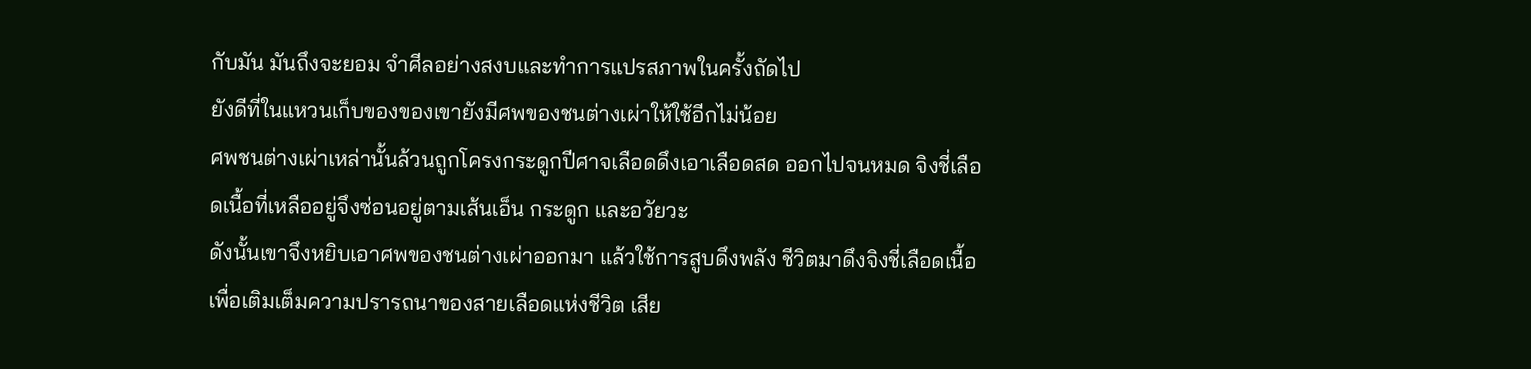กับมัน มันถึงจะยอม จำศีลอย่างสงบและทำการแปรสภาพในครั้งถัดไป
ยังดีที่ในแหวนเก็บของของเขายังมีศพของชนต่างเผ่าให้ใช้อีกไม่น้อย
ศพชนต่างเผ่าเหล่านั้นล้วนถูกโครงกระดูกปีศาจเลือดดึงเอาเลือดสด ออกไปจนหมด จิงชี่เลือดเนื้อที่เหลืออยู่จึงซ่อนอยู่ตามเส้นเอ็น กระดูก และอวัยวะ
ดังนั้นเขาจึงหยิบเอาศพของชนต่างเผ่าออกมา แล้วใช้การสูบดึงพลัง ชีวิตมาดึงจิงชี่เลือดเนื้อเพื่อเติมเต็มความปรารถนาของสายเลือดแห่งชีวิต เสีย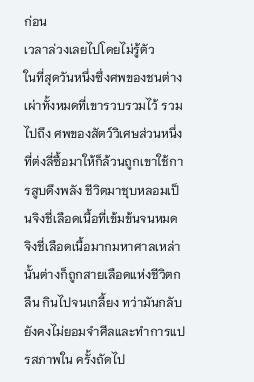ก่อน
เวลาล่วงเลยไปโดยไม่รู้ตัว
ในที่สุดวันหนึ่งซึ่งศพของชนต่างเผ่าทั้งหมดที่เขารวบรวมไว้ รวมไปถึง ศพของสัตว์วิเศษส่วนหนึ่งที่ต่งลี่ซื้อมาให้ก็ล้วนถูกเขาใช้การสูบดึงพลัง ชีวิตมาชุบหลอมเป็นจิงชี่เลือดเนื้อที่เข้มข้นจนหมด
จิงชี่เลือดเนื้อมากมหาศาลเหล่านั้นต่างก็ถูกสายเลือดแห่งชีวิตกลืน กินไปจนเกลี้ยง ทว่ามันกลับยังคงไม่ยอมจำศีลและทำการแปรสภาพใน ครั้งถัดไป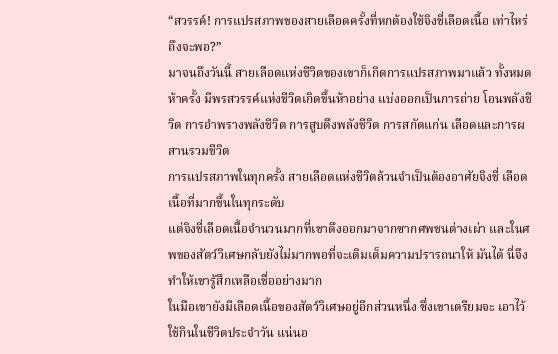“สวรรค์! การแปรสภาพของสายเลือดครั้งที่หกต้องใช้จิงชี่เลือดเนื้อ เท่าไหร่ถึงจะพอ?”
มาจนถึงวันนี้ สายเลือดแห่งชีวิตของเขาก็เกิดการแปรสภาพมาแล้ว ทั้งหมดห้าครั้ง มีพรสวรรค์แห่งชีวิตเกิดขึ้นห้าอย่าง แบ่งออกเป็นการถ่าย โอนพลังชีวิต การอำพรางพลังชีวิต การสูบดึงพลังชีวิต การสกัดแก่น เลือดและการผสานรวมชีวิต
การแปรสภาพในทุกครั้ง สายเลือดแห่งชีวิตล้วนจำเป็นต้องอาศัยจิงชี่ เลือดเนื้อที่มากขึ้นในทุกระดับ
แต่จิงชี่เลือดเนื้อจำนวนมากที่เขาดึงออกมาจากซากศพชนต่างเผ่า และในศพของสัตว์วิเศษกลับยังไม่มากพอที่จะเติมเต็มความปรารถนาให้ มันได้ นี่จึงทำให้เขารู้สึกเหลือเชื่ออย่างมาก
ในมือเขายังมีเลือดเนื้อของสัตว์วิเศษอยู่อีกส่วนหนึ่ง ซึ่งเขาเตรียมจะ เอาไว้ใช้กินในชีวิตประจำวัน แน่นอ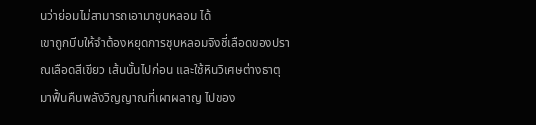นว่าย่อมไม่สามารถเอามาชุบหลอม ได้
เขาถูกบีบให้จำต้องหยุดการชุบหลอมจิงชี่เลือดของปราณเลือดสีเขียว เส้นนั้นไปก่อน และใช้หินวิเศษต่างธาตุมาฟื้นคืนพลังวิญญาณที่เผาผลาญ ไปของ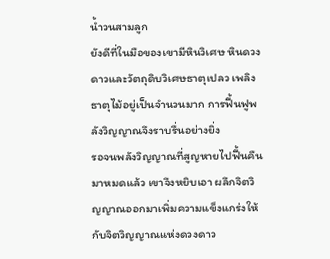น้ำวนสามลูก
ยังดีที่ในมือของเขามีหินวิเศษ หินดวงดาวและวัตถุดิบวิเศษธาตุเปลว เพลิง ธาตุไม้อยู่เป็นจำนวนมาก การฟื้นฟูพลังวิญญาณจึงราบรื่นอย่างยิ่ง
รอจนพลังวิญญาณที่สูญหายไปฟื้นคืนมาหมดแล้ว เขาจึงหยิบเอา ผลึกจิตวิญญาณออกมาเพิ่มความแข็งแกร่งให้กับจิตวิญญาณแห่งดวงดาว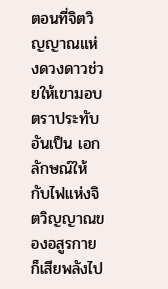ตอนที่จิตวิญญาณแห่งดวงดาวช่วยให้เขามอบตราประทับอันเป็น เอกลักษณ์ให้กับไฟแห่งจิตวิญญาณของอสูรกายก็เสียพลังไป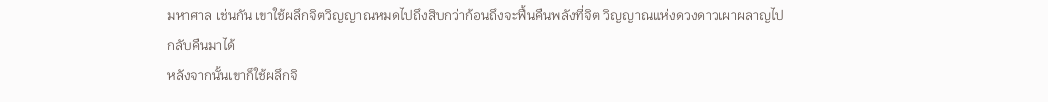มหาศาล เช่นกัน เขาใช้ผลึกจิตวิญญาณหมดไปถึงสิบกว่าก้อนถึงจะฟื้นคืนพลังที่จิต วิญญาณแห่งดวงดาวเผาผลาญไปกลับคืนมาได้
หลังจากนั้นเขาก็ใช้ผลึกจิ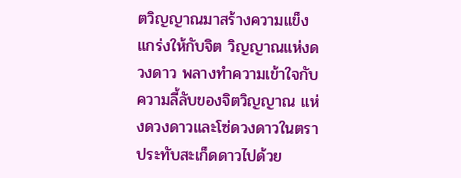ตวิญญาณมาสร้างความแข็งแกร่งให้กับจิต วิญญาณแห่งดวงดาว พลางทำความเข้าใจกับความลี้ลับของจิตวิญญาณ แห่งดวงดาวและโซ่ดวงดาวในตราประทับสะเก็ดดาวไปด้วย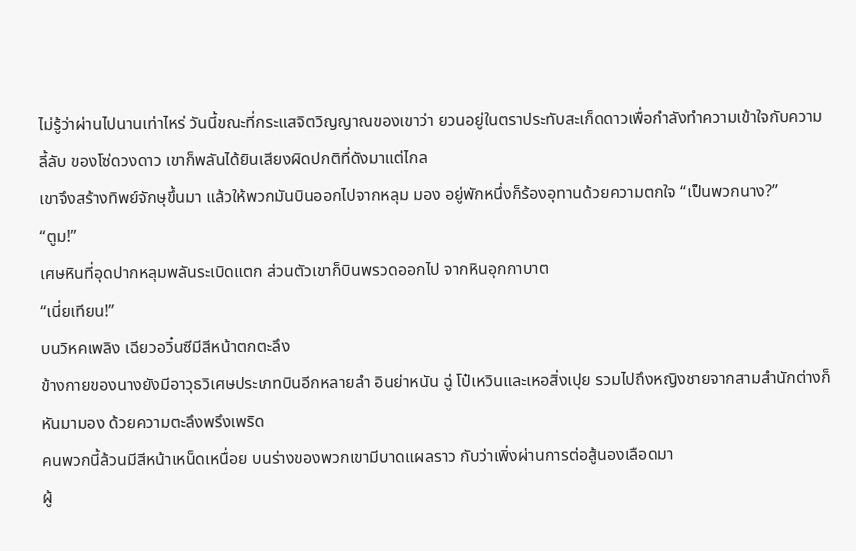ไม่รู้ว่าผ่านไปนานเท่าไหร่ วันนี้ขณะที่กระแสจิตวิญญาณของเขาว่า ยวนอยู่ในตราประทับสะเก็ดดาวเพื่อกำลังทำความเข้าใจกับความลี้ลับ ของโซ่ดวงดาว เขาก็พลันได้ยินเสียงผิดปกติที่ดังมาแต่ไกล
เขาจึงสร้างทิพย์จักษุขึ้นมา แล้วให้พวกมันบินออกไปจากหลุม มอง อยู่พักหนึ่งก็ร้องอุทานด้วยความตกใจ “เป็นพวกนาง?”
“ตูม!”
เศษหินที่อุดปากหลุมพลันระเบิดแตก ส่วนตัวเขาก็บินพรวดออกไป จากหินอุกกาบาต
“เนี่ยเทียน!”
บนวิหคเพลิง เฉียวอวิ๋นซีมีสีหน้าตกตะลึง
ข้างกายของนางยังมีอาวุธวิเศษประเภทบินอีกหลายลำ อินย่าหนัน ฉู่ โป๋เหวินและเหอสิ่งเปุย รวมไปถึงหญิงชายจากสามสำนักต่างก็หันมามอง ด้วยความตะลึงพรึงเพริด
คนพวกนี้ล้วนมีสีหน้าเหน็ดเหนื่อย บนร่างของพวกเขามีบาดแผลราว กับว่าเพิ่งผ่านการต่อสู้นองเลือดมา
ผู้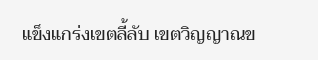แข็งแกร่งเขตลี้ลับ เขตวิญญาณข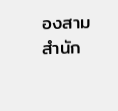องสามสำนัก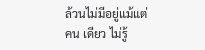ล้วนไม่มีอยู่แม้แต่คน เดียว ไม่รู้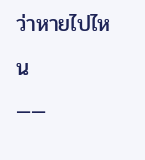ว่าหายไปไหน
——